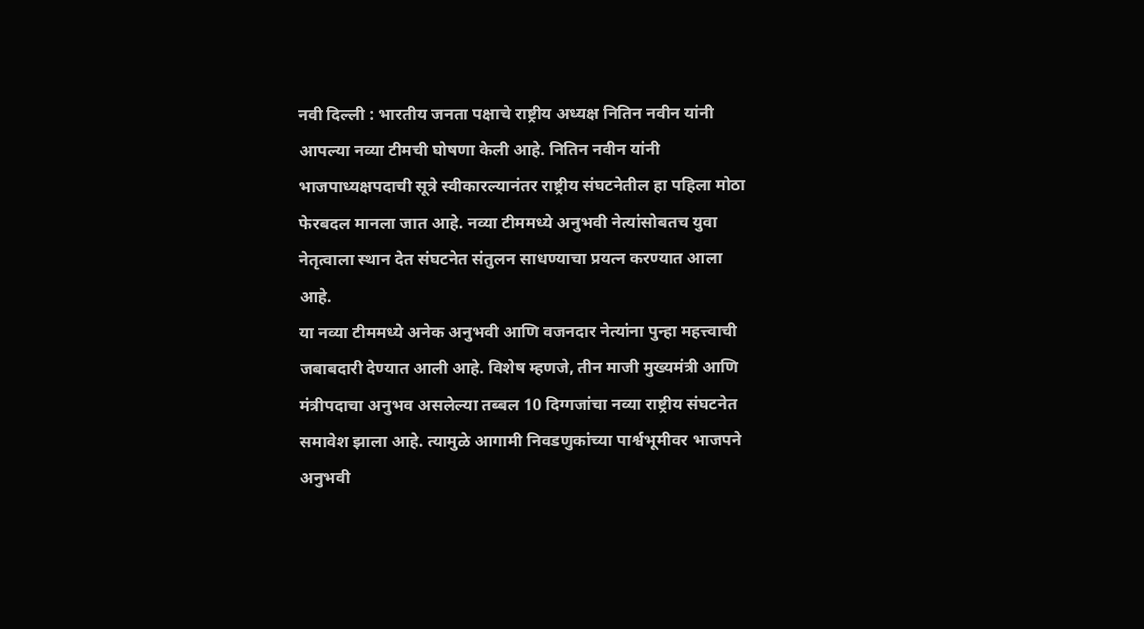नवी दिल्ली : भारतीय जनता पक्षाचे राष्ट्रीय अध्यक्ष नितिन नवीन यांनी आपल्या नव्या टीमची घोषणा केली आहे. नितिन नवीन यांनी भाजपाध्यक्षपदाची सूत्रे स्वीकारल्यानंतर राष्ट्रीय संघटनेतील हा पहिला मोठा फेरबदल मानला जात आहे. नव्या टीममध्ये अनुभवी नेत्यांसोबतच युवा नेतृत्वाला स्थान देत संघटनेत संतुलन साधण्याचा प्रयत्न करण्यात आला आहे.
या नव्या टीममध्ये अनेक अनुभवी आणि वजनदार नेत्यांना पुन्हा महत्त्वाची जबाबदारी देण्यात आली आहे. विशेष म्हणजे, तीन माजी मुख्यमंत्री आणि मंत्रीपदाचा अनुभव असलेल्या तब्बल 10 दिग्गजांचा नव्या राष्ट्रीय संघटनेत समावेश झाला आहे. त्यामुळे आगामी निवडणुकांच्या पार्श्वभूमीवर भाजपने अनुभवी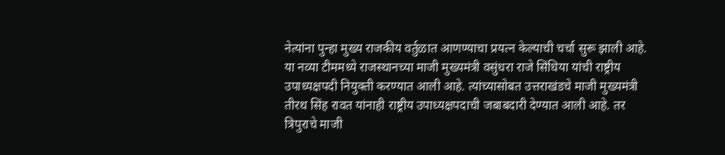नेत्यांना पुन्हा मुख्य राजकीय वर्तुळात आणण्याचा प्रयत्न केल्याची चर्चा सुरू झाली आहे.
या नव्या टीममध्ये राजस्थानच्या माजी मुख्यमंत्री वसुंधरा राजे सिंधिया यांची राष्ट्रीय उपाध्यक्षपदी नियुक्ती करण्यात आली आहे. त्यांच्यासोबत उत्तराखंडचे माजी मुख्यमंत्री तीरथ सिंह रावत यांनाही राष्ट्रीय उपाध्यक्षपदाची जबाबदारी देण्यात आली आहे. तर त्रिपुराचे माजी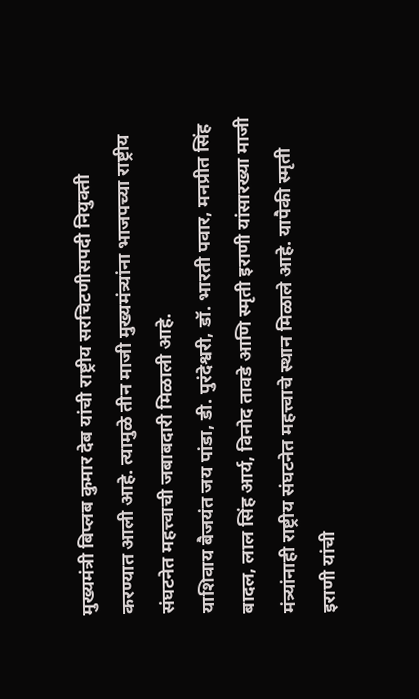मुख्यमंत्री बिप्लब कुमार देब यांची राष्ट्रीय सरचिटणीसपदी नियुक्ती करण्यात आली आहे. त्यामुळे तीन माजी मुख्यमंत्र्यांना भाजपच्या राष्ट्रीय संघटनेत महत्त्वाची जबाबदारी मिळाली आहे.
याशिवाय बैजयंत जय पांडा, डी. पुरंदेश्वरी, डॉ. भारती पवार, मनप्रीत सिंह बादल, लाल सिंह आर्य, विनोद तावडे आणि स्मृती इराणी यांसारख्या माजी मंत्र्यांनाही राष्ट्रीय संघटनेत महत्त्वाचे स्थान मिळाले आहे. यापैकी स्मृती इराणी यांची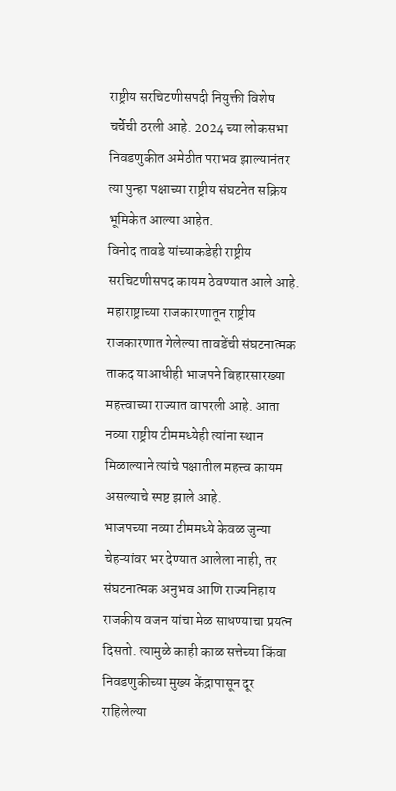राष्ट्रीय सरचिटणीसपदी नियुक्ती विशेष चर्चेची ठरली आहे. 2024 च्या लोकसभा निवडणुकीत अमेठीत पराभव झाल्यानंतर त्या पुन्हा पक्षाच्या राष्ट्रीय संघटनेत सक्रिय भूमिकेत आल्या आहेत.
विनोद तावडे यांच्याकडेही राष्ट्रीय सरचिटणीसपद कायम ठेवण्यात आले आहे. महाराष्ट्राच्या राजकारणातून राष्ट्रीय राजकारणात गेलेल्या तावडेंची संघटनात्मक ताकद याआधीही भाजपने बिहारसारख्या महत्त्वाच्या राज्यात वापरली आहे. आता नव्या राष्ट्रीय टीममध्येही त्यांना स्थान मिळाल्याने त्यांचे पक्षातील महत्त्व कायम असल्याचे स्पष्ट झाले आहे.
भाजपच्या नव्या टीममध्ये केवळ जुन्या चेहऱ्यांवर भर देण्यात आलेला नाही, तर संघटनात्मक अनुभव आणि राज्यनिहाय राजकीय वजन यांचा मेळ साधण्याचा प्रयत्न दिसतो. त्यामुळे काही काळ सत्तेच्या किंवा निवडणुकीच्या मुख्य केंद्रापासून दूर राहिलेल्या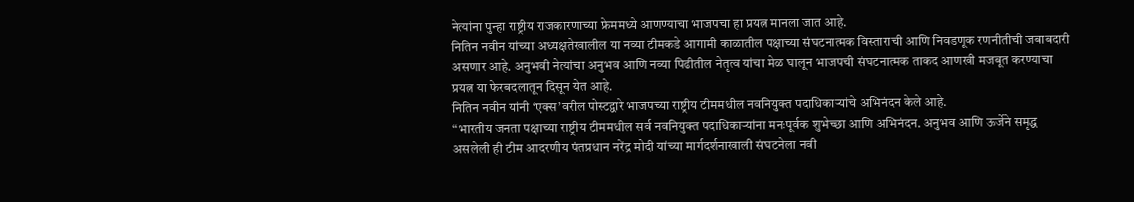नेत्यांना पुन्हा राष्ट्रीय राजकारणाच्या फ्रेममध्ये आणण्याचा भाजपचा हा प्रयत्न मानला जात आहे.
नितिन नवीन यांच्या अध्यक्षतेखालील या नव्या टीमकडे आगामी काळातील पक्षाच्या संघटनात्मक विस्ताराची आणि निवडणूक रणनीतीची जबाबदारी असणार आहे. अनुभवी नेत्यांचा अनुभव आणि नव्या पिढीतील नेतृत्व यांचा मेळ घालून भाजपची संघटनात्मक ताकद आणखी मजबूत करण्याचा प्रयत्न या फेरबदलातून दिसून येत आहे.
नितिन नवीन यांनी ‘एक्स’वरील पोस्टद्वारे भाजपच्या राष्ट्रीय टीममधील नवनियुक्त पदाधिकाऱ्यांचे अभिनंदन केले आहे.
“भारतीय जनता पक्षाच्या राष्ट्रीय टीममधील सर्व नवनियुक्त पदाधिकाऱ्यांना मनःपूर्वक शुभेच्छा आणि अभिनंदन. अनुभव आणि ऊर्जेने समृद्ध असलेली ही टीम आदरणीय पंतप्रधान नरेंद्र मोदी यांच्या मार्गदर्शनाखाली संघटनेला नवी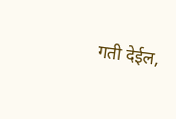गती देईल,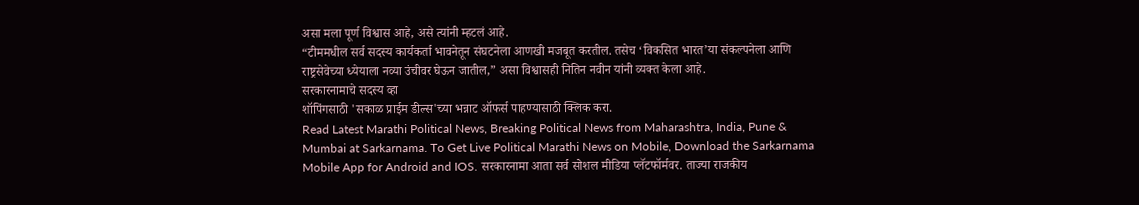असा मला पूर्ण विश्वास आहे, असे त्यांनी म्हटलं आहे.
“टीममधील सर्व सदस्य कार्यकर्ता भावनेतून संघटनेला आणखी मजबूत करतील. तसेच ‘विकसित भारत’या संकल्पनेला आणि राष्ट्रसेवेच्या ध्येयाला नव्या उंचीवर घेऊन जातील,” असा विश्वासही नितिन नवीन यांनी व्यक्त केला आहे.
सरकारनामाचे सदस्य व्हा
शॉपिंगसाठी 'सकाळ प्राईम डील्स'च्या भन्नाट ऑफर्स पाहण्यासाठी क्लिक करा.
Read Latest Marathi Political News, Breaking Political News from Maharashtra, India, Pune & Mumbai at Sarkarnama. To Get Live Political Marathi News on Mobile, Download the Sarkarnama Mobile App for Android and IOS. सरकारनामा आता सर्व सोशल मीडिया प्लॅटफॉर्मवर. ताज्या राजकीय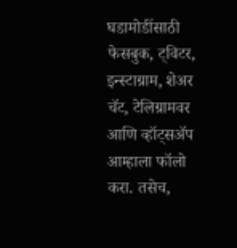घडामोडींसाठी फेसबुक, ट्विटर, इन्स्टाग्राम, शेअर चॅट, टेलिग्रामवर आणि व्हॉट्सॲप आम्हाला फॉलो करा. तसेच,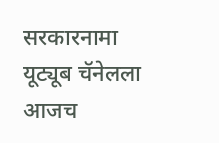सरकारनामा यूट्यूब चॅनेलला आजच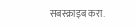सबस्क्राइब करा.